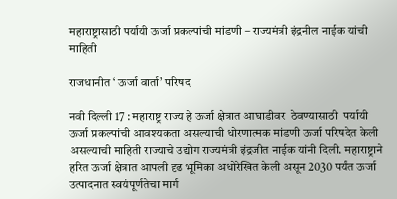महाराष्ट्रासाठी पर्यायी ऊर्जा प्रकल्पांची मांडणी – राज्यमंत्री इंद्रनील नाईक यांची माहिती

राजधानीत ‘ ऊर्जा वार्ता’ परिषद

नवी दिल्ली 17 : महाराष्ट्र राज्य हे ऊर्जा क्षेत्रात आघाडीवर  ठेवण्यासाठी  पर्यायी ऊर्जा प्रकल्पांची आवश्यकता असल्याची धोरणात्मक मांडणी ऊर्जा परिषदेत केली असल्याची माहिती राज्याचे उद्योग राज्यमंत्री इंद्रजीत नाईक यांनी दिली. महाराष्ट्राने हरित ऊर्जा क्षेत्रात आपली दृढ भूमिका अधोरेखित केली असून 2030 पर्यंत ऊर्जा उत्पादनात स्वयंपूर्णतेचा मार्ग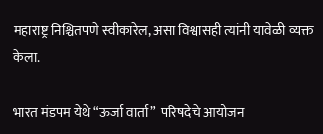महाराष्ट्र निश्चितपणे स्वीकारेल, असा विश्वासही त्यांनी यावेळी व्यक्त केला.

भारत मंडपम येथे “ऊर्जा वार्ता”  परिषदेचे आयोजन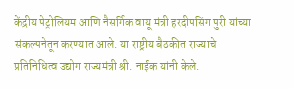केंद्रीय पेट्रोलियम आणि नैसर्गिक वायू मंत्री हरदीपसिंग पुरी यांच्या संकल्पनेतून करण्यात आले. या राष्ट्रीय बैठकीत राज्याचे प्रतिनिधित्व उद्योग राज्यमंत्री श्री. नाईक यांनी केले.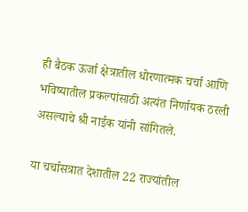ही बैठक ऊर्जा क्षेत्रातील धोरणात्मक चर्चा आणि भविष्यातील प्रकल्पांसाठी अत्यंत निर्णायक ठरली असल्याचे श्री नाईक यांनी सांगितले.

या चर्चासत्रात देशातील 22 राज्यांतील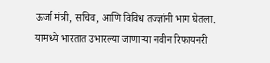ऊर्जा मंत्री, सचिव, आणि विविध तज्ज्ञांनी भाग घेतला. यामध्ये भारतात उभारल्या जाणाऱ्या नवीन रिफायनरी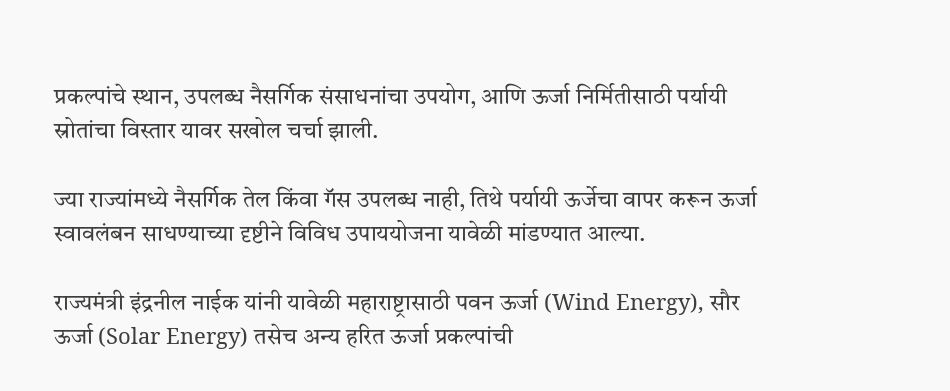प्रकल्पांचे स्थान, उपलब्ध नैसर्गिक संसाधनांचा उपयोग, आणि ऊर्जा निर्मितीसाठी पर्यायी स्रोतांचा विस्तार यावर सखोल चर्चा झाली.

ज्या राज्यांमध्ये नैसर्गिक तेल किंवा गॅस उपलब्ध नाही, तिथे पर्यायी ऊर्जेचा वापर करून ऊर्जा स्वावलंबन साधण्याच्या दृष्टीने विविध उपाययोजना यावेळी मांडण्यात आल्या.

राज्यमंत्री इंद्रनील नाईक यांनी यावेळी महाराष्ट्रासाठी पवन ऊर्जा (Wind Energy), सौर ऊर्जा (Solar Energy) तसेच अन्य हरित ऊर्जा प्रकल्पांची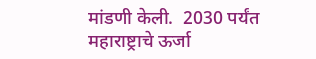मांडणी केली.  2030 पर्यंत महाराष्ट्राचे ऊर्जा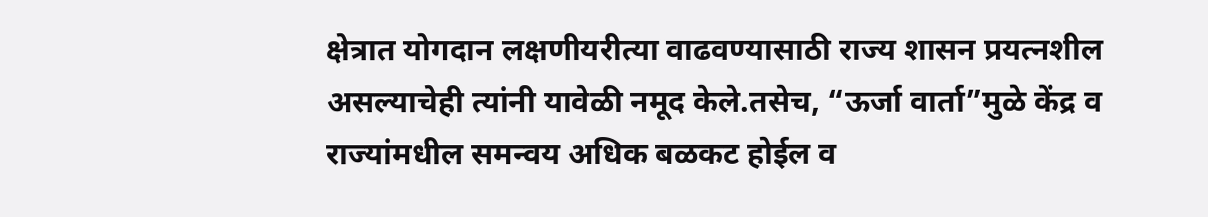क्षेत्रात योगदान लक्षणीयरीत्या वाढवण्यासाठी राज्य शासन प्रयत्नशील असल्याचेही त्यांनी यावेळी नमूद केले.तसेच, “ऊर्जा वार्ता”मुळे केंद्र व राज्यांमधील समन्वय अधिक बळकट होईल व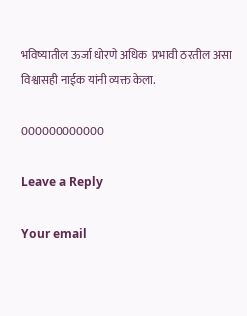भविष्यातील ऊर्जा धोरणे अधिक  प्रभावी ठरतील असा विश्वासही नाईक यांनी व्यक्त केला.

000000000000

Leave a Reply

Your email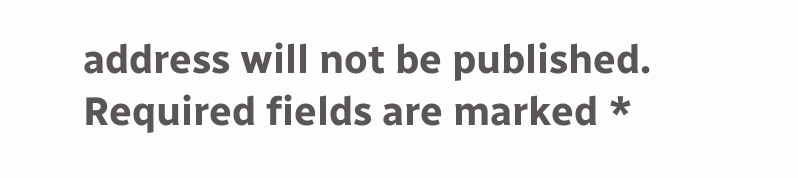address will not be published. Required fields are marked *